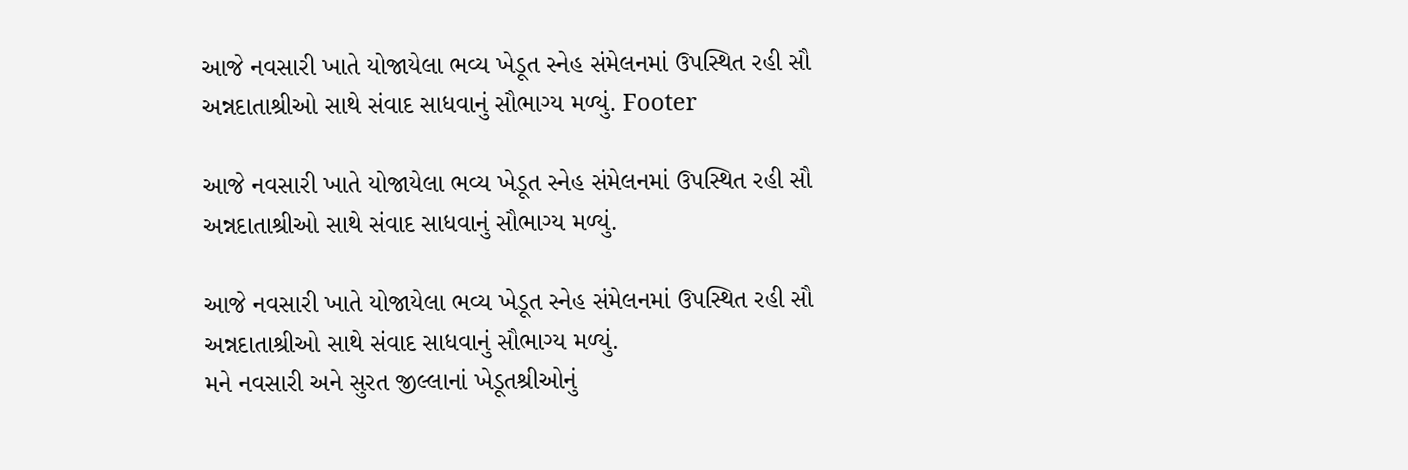આજે નવસારી ખાતે યોજાયેલા ભવ્ય ખેડૂત સ્નેહ સંમેલનમાં ઉપસ્થિત રહી સૌ અન્નદાતાશ્રીઓ સાથે સંવાદ સાધવાનું સૌભાગ્ય મળ્યું. Footer

આજે નવસારી ખાતે યોજાયેલા ભવ્ય ખેડૂત સ્નેહ સંમેલનમાં ઉપસ્થિત રહી સૌ અન્નદાતાશ્રીઓ સાથે સંવાદ સાધવાનું સૌભાગ્ય મળ્યું.

આજે નવસારી ખાતે યોજાયેલા ભવ્ય ખેડૂત સ્નેહ સંમેલનમાં ઉપસ્થિત રહી સૌ અન્નદાતાશ્રીઓ સાથે સંવાદ સાધવાનું સૌભાગ્ય મળ્યું.
મને નવસારી અને સુરત જીલ્લાનાં ખેડૂતશ્રીઓનું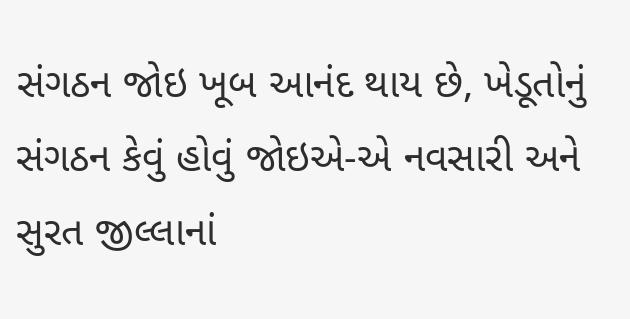સંગઠન જોઇ ખૂબ આનંદ થાય છે, ખેડૂતોનું સંગઠન કેવું હોવું જોઇએ-એ નવસારી અને સુરત જીલ્લાનાં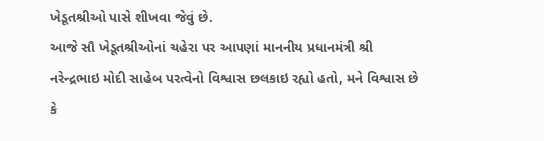ખેડૂતશ્રીઓ પાસે શીખવા જેવું છે.
આજે સૌ ખેડૂતશ્રીઓનાં ચહેરા પર આપણાં માનનીય પ્રધાનમંત્રી શ્રી નરેન્દ્રભાઇ મોદી સાહેબ પરત્વેનો વિશ્વાસ છલકાઇ રહ્યો હતો, મને વિશ્વાસ છે કે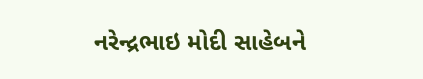નરેન્દ્રભાઇ મોદી સાહેબને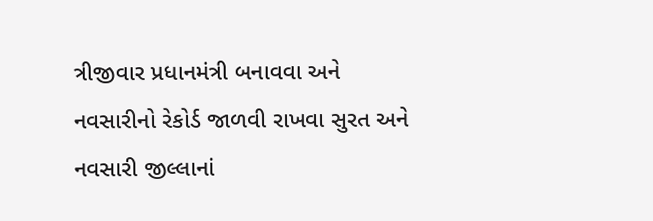ત્રીજીવાર પ્રધાનમંત્રી બનાવવા અને નવસારીનો રેકોર્ડ જાળવી રાખવા સુરત અને નવસારી જીલ્લાનાં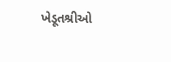ખેડૂતશ્રીઓ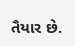તૈયાર છે.